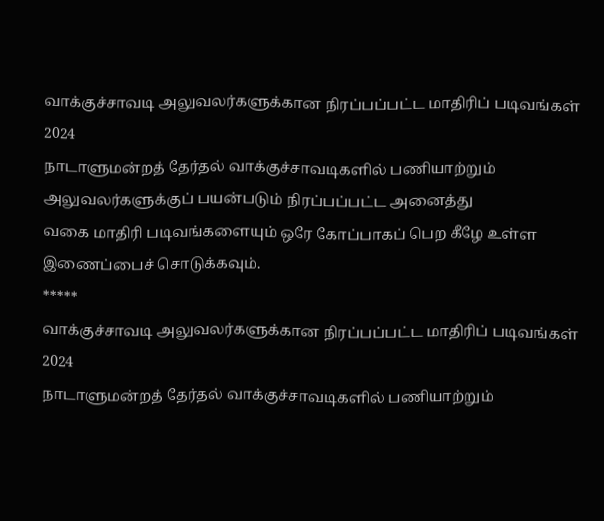வாக்குச்சாவடி அலுவலர்களுக்கான நிரப்பப்பட்ட மாதிரிப் படிவங்கள்
2024
நாடாளுமன்றத் தேர்தல் வாக்குச்சாவடிகளில் பணியாற்றும் அலுவலர்களுக்குப் பயன்படும் நிரப்பப்பட்ட அனைத்து
வகை மாதிரி படிவங்களையும் ஒரே கோப்பாகப் பெற கீழே உள்ள இணைப்பைச் சொடுக்கவும்.
*****
வாக்குச்சாவடி அலுவலர்களுக்கான நிரப்பப்பட்ட மாதிரிப் படிவங்கள்
2024
நாடாளுமன்றத் தேர்தல் வாக்குச்சாவடிகளில் பணியாற்றும்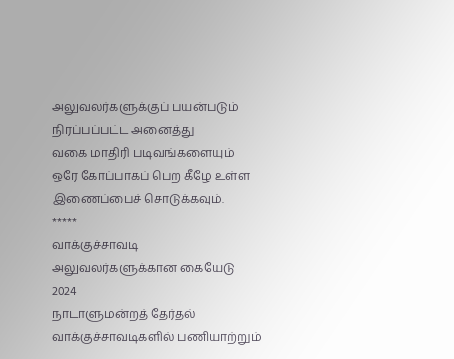அலுவலர்களுக்குப் பயன்படும் நிரப்பப்பட்ட அனைத்து
வகை மாதிரி படிவங்களையும் ஒரே கோப்பாகப் பெற கீழே உள்ள இணைப்பைச் சொடுக்கவும்.
*****
வாக்குச்சாவடி அலுவலர்களுக்கான கையேடு
2024
நாடாளுமன்றத் தேர்தல் வாக்குச்சாவடிகளில் பணியாற்றும்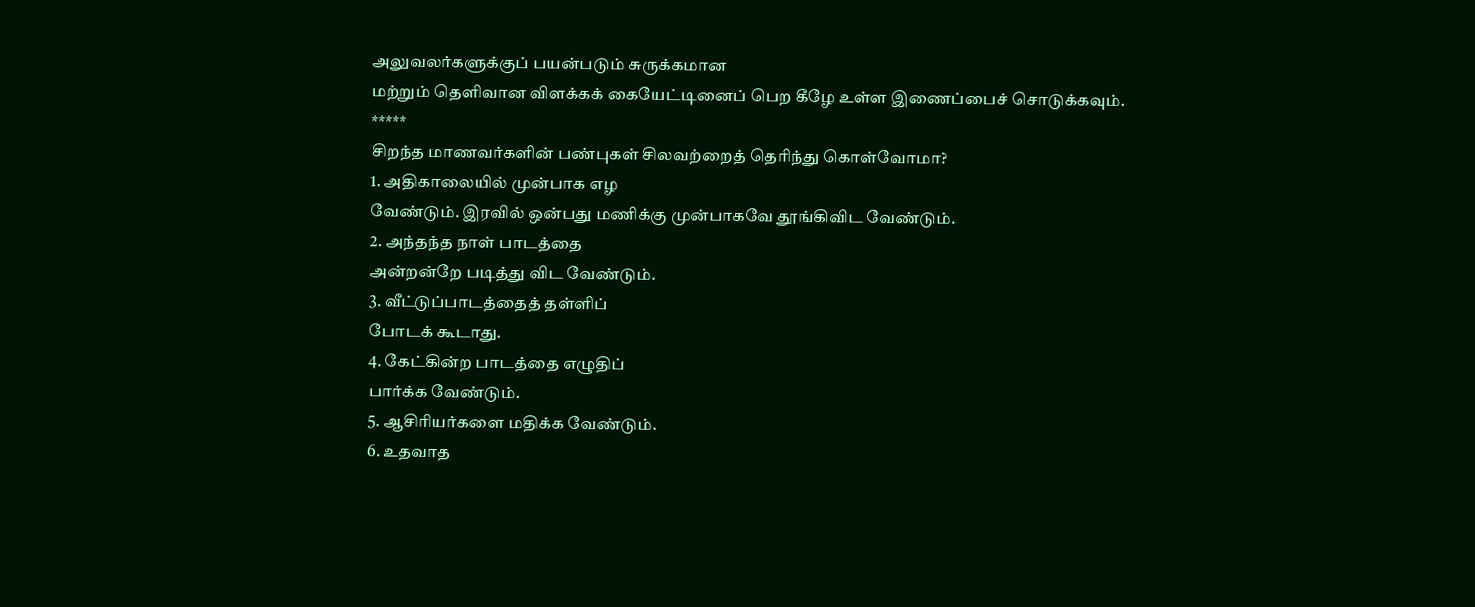அலுவலர்களுக்குப் பயன்படும் சுருக்கமான
மற்றும் தெளிவான விளக்கக் கையேட்டினைப் பெற கீழே உள்ள இணைப்பைச் சொடுக்கவும்.
*****
சிறந்த மாணவர்களின் பண்புகள் சிலவற்றைத் தெரிந்து கொள்வோமா?
1. அதிகாலையில் முன்பாக எழ
வேண்டும். இரவில் ஒன்பது மணிக்கு முன்பாகவே தூங்கிவிட வேண்டும்.
2. அந்தந்த நாள் பாடத்தை
அன்றன்றே படித்து விட வேண்டும்.
3. வீட்டுப்பாடத்தைத் தள்ளிப்
போடக் கூடாது.
4. கேட்கின்ற பாடத்தை எழுதிப்
பார்க்க வேண்டும்.
5. ஆசிரியர்களை மதிக்க வேண்டும்.
6. உதவாத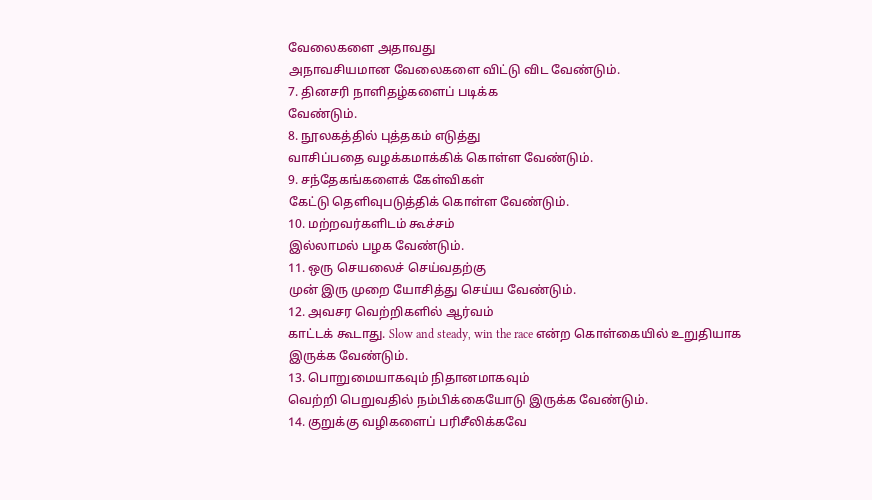வேலைகளை அதாவது
அநாவசியமான வேலைகளை விட்டு விட வேண்டும்.
7. தினசரி நாளிதழ்களைப் படிக்க
வேண்டும்.
8. நூலகத்தில் புத்தகம் எடுத்து
வாசிப்பதை வழக்கமாக்கிக் கொள்ள வேண்டும்.
9. சந்தேகங்களைக் கேள்விகள்
கேட்டு தெளிவுபடுத்திக் கொள்ள வேண்டும்.
10. மற்றவர்களிடம் கூச்சம்
இல்லாமல் பழக வேண்டும்.
11. ஒரு செயலைச் செய்வதற்கு
முன் இரு முறை யோசித்து செய்ய வேண்டும்.
12. அவசர வெற்றிகளில் ஆர்வம்
காட்டக் கூடாது. Slow and steady, win the race என்ற கொள்கையில் உறுதியாக இருக்க வேண்டும்.
13. பொறுமையாகவும் நிதானமாகவும்
வெற்றி பெறுவதில் நம்பிக்கையோடு இருக்க வேண்டும்.
14. குறுக்கு வழிகளைப் பரிசீலிக்கவே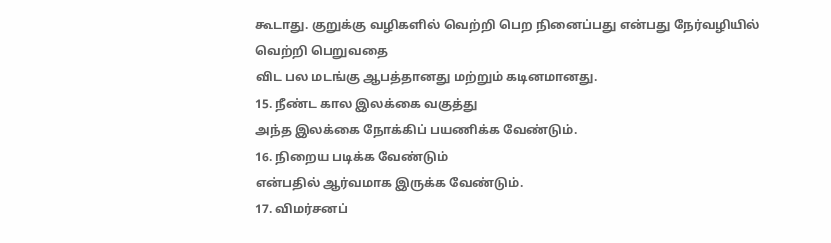கூடாது. குறுக்கு வழிகளில் வெற்றி பெற நினைப்பது என்பது நேர்வழியில் வெற்றி பெறுவதை
விட பல மடங்கு ஆபத்தானது மற்றும் கடினமானது.
15. நீண்ட கால இலக்கை வகுத்து
அந்த இலக்கை நோக்கிப் பயணிக்க வேண்டும்.
16. நிறைய படிக்க வேண்டும்
என்பதில் ஆர்வமாக இருக்க வேண்டும்.
17. விமர்சனப்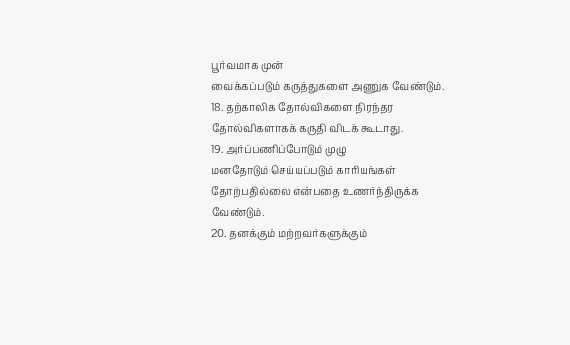பூர்வமாக முன்
வைக்கப்படும் கருத்துகளை அணுக வேண்டும்.
18. தற்காலிக தோல்விகளை நிரந்தர
தோல்விகளாகக் கருதி விடக் கூடாது.
19. அர்ப்பணிப்போடும் முழு
மனதோடும் செய்யப்படும் காரியங்கள் தோற்பதில்லை என்பதை உணர்ந்திருக்க வேண்டும்.
20. தனக்கும் மற்றவர்களுக்கும்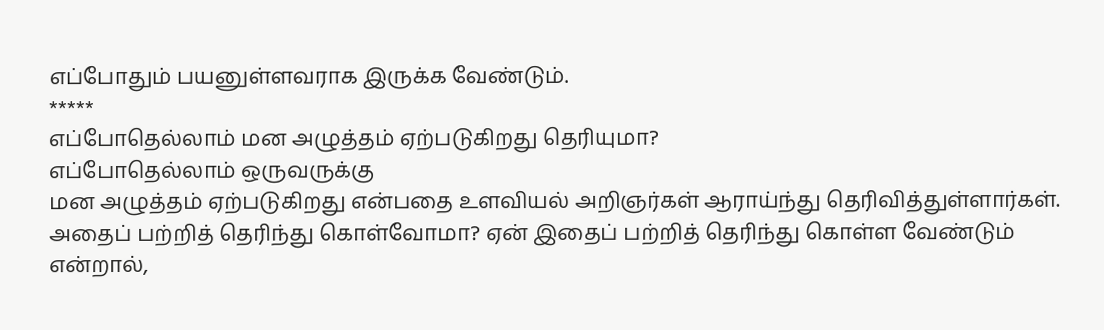எப்போதும் பயனுள்ளவராக இருக்க வேண்டும்.
*****
எப்போதெல்லாம் மன அழுத்தம் ஏற்படுகிறது தெரியுமா?
எப்போதெல்லாம் ஒருவருக்கு
மன அழுத்தம் ஏற்படுகிறது என்பதை உளவியல் அறிஞர்கள் ஆராய்ந்து தெரிவித்துள்ளார்கள்.
அதைப் பற்றித் தெரிந்து கொள்வோமா? ஏன் இதைப் பற்றித் தெரிந்து கொள்ள வேண்டும் என்றால்,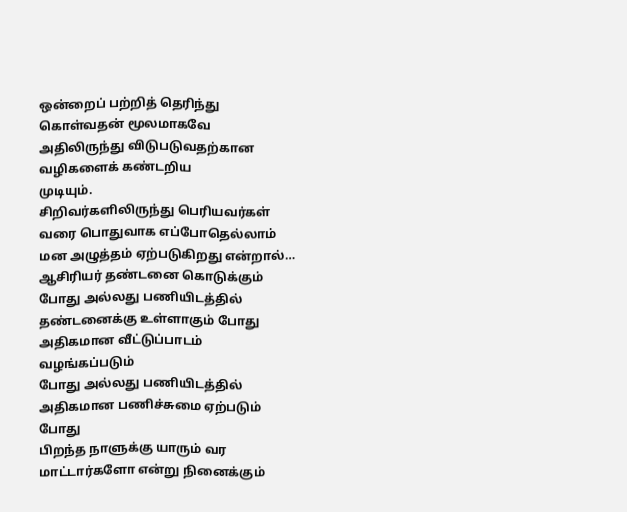ஒன்றைப் பற்றித் தெரிந்து கொள்வதன் மூலமாகவே அதிலிருந்து விடுபடுவதற்கான வழிகளைக் கண்டறிய
முடியும்.
சிறிவர்களிலிருந்து பெரியவர்கள்
வரை பொதுவாக எப்போதெல்லாம் மன அழுத்தம் ஏற்படுகிறது என்றால்…
ஆசிரியர் தண்டனை கொடுக்கும்
போது அல்லது பணியிடத்தில் தண்டனைக்கு உள்ளாகும் போது
அதிகமான வீட்டுப்பாடம் வழங்கப்படும்
போது அல்லது பணியிடத்தில் அதிகமான பணிச்சுமை ஏற்படும் போது
பிறந்த நாளுக்கு யாரும் வர
மாட்டார்களோ என்று நினைக்கும்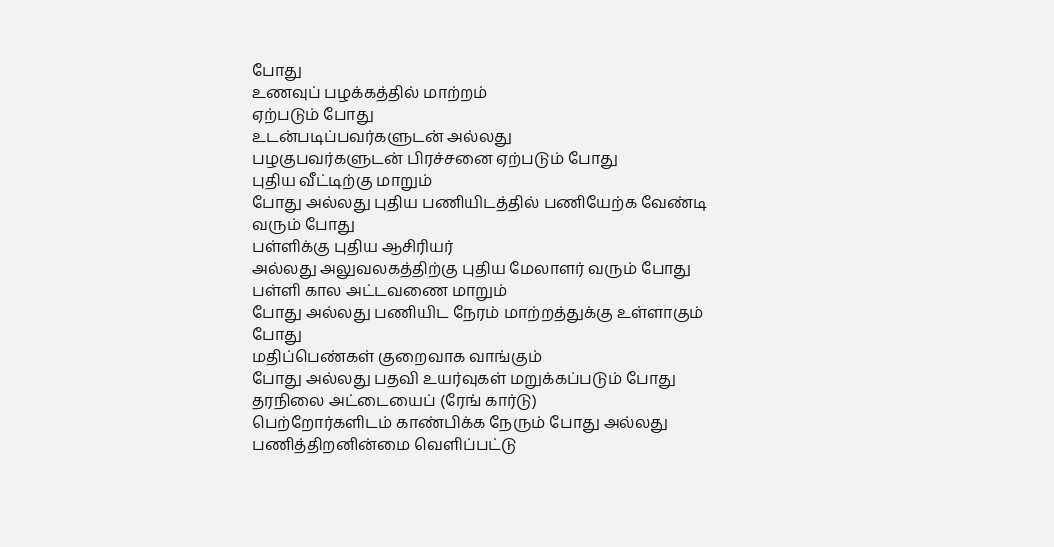போது
உணவுப் பழக்கத்தில் மாற்றம்
ஏற்படும் போது
உடன்படிப்பவர்களுடன் அல்லது
பழகுபவர்களுடன் பிரச்சனை ஏற்படும் போது
புதிய வீட்டிற்கு மாறும்
போது அல்லது புதிய பணியிடத்தில் பணியேற்க வேண்டி வரும் போது
பள்ளிக்கு புதிய ஆசிரியர்
அல்லது அலுவலகத்திற்கு புதிய மேலாளர் வரும் போது
பள்ளி கால அட்டவணை மாறும்
போது அல்லது பணியிட நேரம் மாற்றத்துக்கு உள்ளாகும் போது
மதிப்பெண்கள் குறைவாக வாங்கும்
போது அல்லது பதவி உயர்வுகள் மறுக்கப்படும் போது
தரநிலை அட்டையைப் (ரேங் கார்டு)
பெற்றோர்களிடம் காண்பிக்க நேரும் போது அல்லது பணித்திறனின்மை வெளிப்பட்டு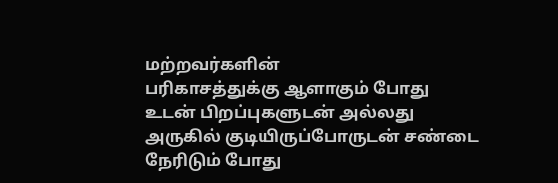மற்றவர்களின்
பரிகாசத்துக்கு ஆளாகும் போது
உடன் பிறப்புகளுடன் அல்லது
அருகில் குடியிருப்போருடன் சண்டை நேரிடும் போது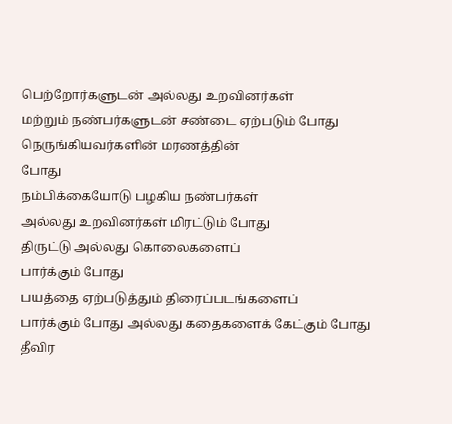பெற்றோர்களுடன் அல்லது உறவினர்கள்
மற்றும் நண்பர்களுடன் சண்டை ஏற்படும் போது
நெருங்கியவர்களின் மரணத்தின்
போது
நம்பிக்கையோடு பழகிய நண்பர்கள்
அல்லது உறவினர்கள் மிரட்டும் போது
திருட்டு அல்லது கொலைகளைப்
பார்க்கும் போது
பயத்தை ஏற்படுத்தும் திரைப்படங்களைப்
பார்க்கும் போது அல்லது கதைகளைக் கேட்கும் போது
தீவிர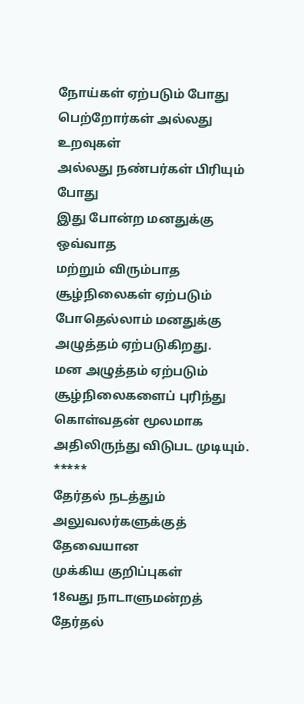நோய்கள் ஏற்படும் போது
பெற்றோர்கள் அல்லது உறவுகள்
அல்லது நண்பர்கள் பிரியும் போது
இது போன்ற மனதுக்கு ஒவ்வாத
மற்றும் விரும்பாத சூழ்நிலைகள் ஏற்படும் போதெல்லாம் மனதுக்கு அழுத்தம் ஏற்படுகிறது.
மன அழுத்தம் ஏற்படும் சூழ்நிலைகளைப் புரிந்து கொள்வதன் மூலமாக அதிலிருந்து விடுபட முடியும்.
*****
தேர்தல் நடத்தும் அலுவலர்களுக்குத் தேவையான
முக்கிய குறிப்புகள்
18வது நாடாளுமன்றத் தேர்தல்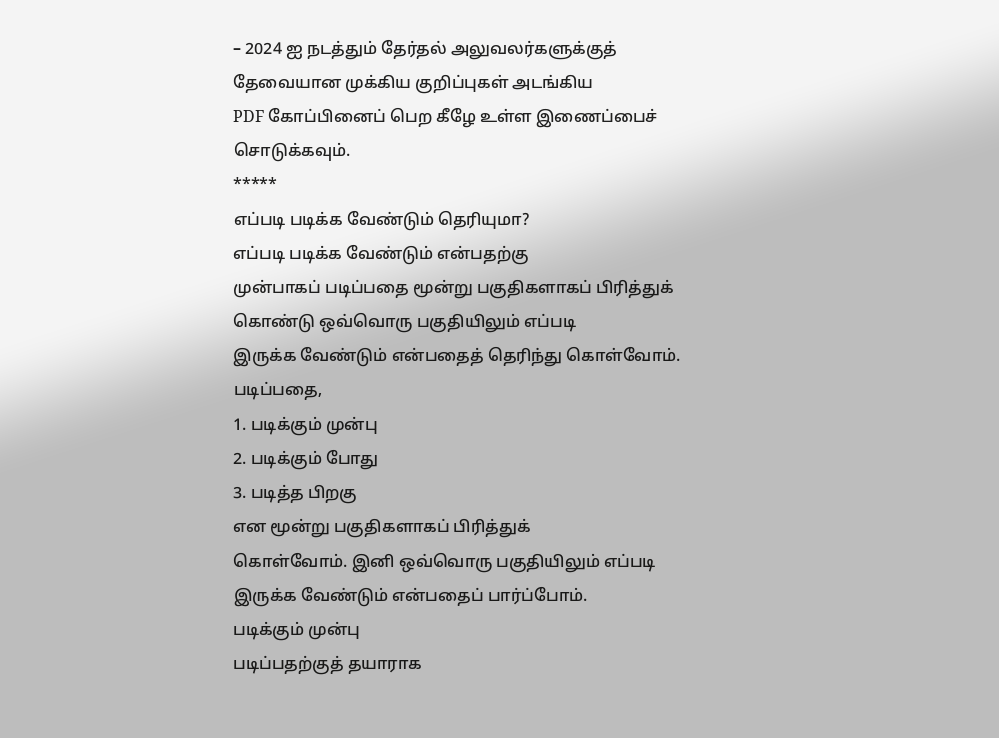– 2024 ஐ நடத்தும் தேர்தல் அலுவலர்களுக்குத் தேவையான முக்கிய குறிப்புகள் அடங்கிய
PDF கோப்பினைப் பெற கீழே உள்ள இணைப்பைச் சொடுக்கவும்.
*****
எப்படி படிக்க வேண்டும் தெரியுமா?
எப்படி படிக்க வேண்டும் என்பதற்கு
முன்பாகப் படிப்பதை மூன்று பகுதிகளாகப் பிரித்துக் கொண்டு ஒவ்வொரு பகுதியிலும் எப்படி
இருக்க வேண்டும் என்பதைத் தெரிந்து கொள்வோம்.
படிப்பதை,
1. படிக்கும் முன்பு
2. படிக்கும் போது
3. படித்த பிறகு
என மூன்று பகுதிகளாகப் பிரித்துக்
கொள்வோம். இனி ஒவ்வொரு பகுதியிலும் எப்படி இருக்க வேண்டும் என்பதைப் பார்ப்போம்.
படிக்கும் முன்பு
படிப்பதற்குத் தயாராக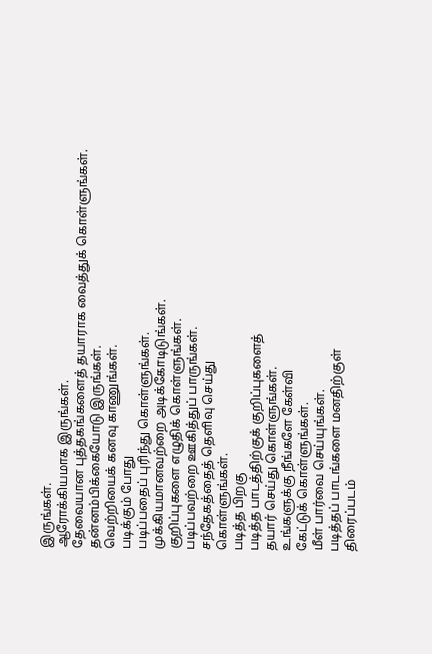இருங்கள்.
ஆரோக்கியமாக இருங்கள்.
தேவையான புத்தகங்களைத் தயாராக வைத்துக் கொள்ளுங்கள்.
தன்னம்பிக்கையோடு இருங்கள்.
வெற்றியைக் கனவு காணுங்கள்.
படிக்கும் போது
படிப்பதைப் புரிந்து கொள்ளுங்கள்.
முக்கியமானவற்றை அடிக்கோடிடுங்கள்.
குறிப்புகளை எழுதிக் கொள்ளுங்கள்.
படிப்பவற்றை ஊகித்துப் பாருங்கள்.
சந்தேகத்தைத் தெளிவு செய்து
கொள்ளுங்கள்.
படித்த பிறகு
படித்த பாடத்திற்குக் குறிப்புகளைத்
தயார் செய்து கொள்ளுங்கள்.
உங்களுக்கு நீங்களே கேள்வி
கேட்டுக் கொள்ளுங்கள்.
மீள் பார்வை செய்யுங்கள்.
படித்தப் பாடங்களை மனதிற்குள்
திரைப்படம்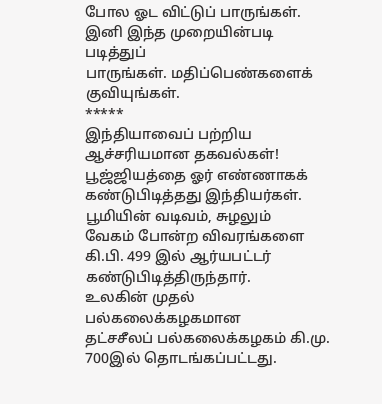போல ஓட விட்டுப் பாருங்கள்.
இனி இந்த முறையின்படி படித்துப்
பாருங்கள். மதிப்பெண்களைக் குவியுங்கள்.
*****
இந்தியாவைப் பற்றிய ஆச்சரியமான தகவல்கள்!
பூஜ்ஜியத்தை ஓர் எண்ணாகக்
கண்டுபிடித்தது இந்தியர்கள்.
பூமியின் வடிவம், சுழலும்
வேகம் போன்ற விவரங்களை கி.பி. 499 இல் ஆர்யபட்டர் கண்டுபிடித்திருந்தார்.
உலகின் முதல் பல்கலைக்கழகமான
தட்சசீலப் பல்கலைக்கழகம் கி.மு. 700இல் தொடங்கப்பட்டது.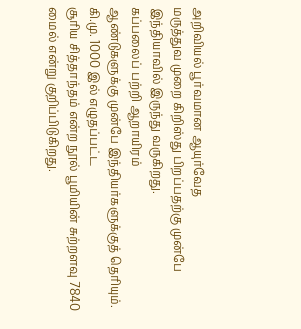அறிவியல் பூர்வமான ஆயுர்வேத
மருத்துவ முறை கிறிஸ்து பிறப்பதற்கு முன்பே இந்தியாவில் இருந்து வருகிறது.
கப்பலைப் பற்றி ஆறாயிரம்
ஆண்டுகளுக்கு முன்பே இந்தியர்களுக்குத் தெரியும்.
கி.மு. 1000 இல் எழுதப்பட்ட
சூரிய சித்தாந்தம் என்ற நூல் பூமியின் சுற்றளவு 7840 மைல் என்று குறிப்பிடுகிறது.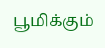பூமிக்கும்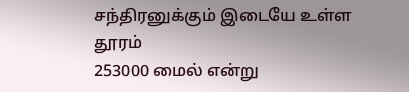சந்திரனுக்கும் இடையே உள்ள தூரம்
253000 மைல் என்று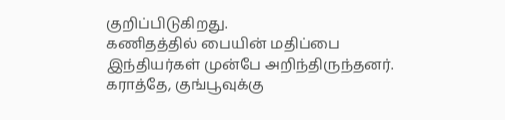குறிப்பிடுகிறது.
கணிதத்தில் பையின் மதிப்பை
இந்தியர்கள் முன்பே அறிந்திருந்தனர்.
கராத்தே, குங்பூவுக்கு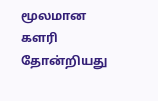மூலமான
களரி தோன்றியது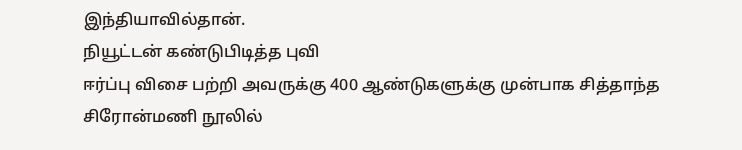இந்தியாவில்தான்.
நியூட்டன் கண்டுபிடித்த புவி
ஈர்ப்பு விசை பற்றி அவருக்கு 400 ஆண்டுகளுக்கு முன்பாக சித்தாந்த சிரோன்மணி நூலில்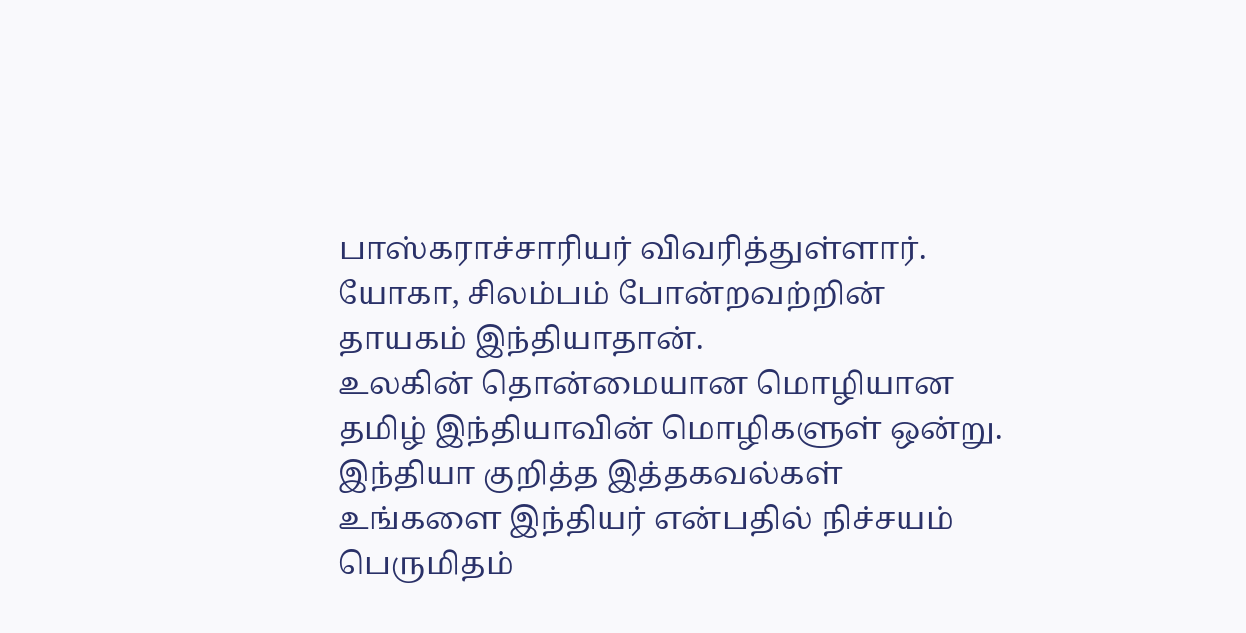பாஸ்கராச்சாரியர் விவரித்துள்ளார்.
யோகா, சிலம்பம் போன்றவற்றின்
தாயகம் இந்தியாதான்.
உலகின் தொன்மையான மொழியான
தமிழ் இந்தியாவின் மொழிகளுள் ஒன்று.
இந்தியா குறித்த இத்தகவல்கள்
உங்களை இந்தியர் என்பதில் நிச்சயம் பெருமிதம்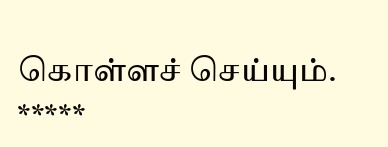கொள்ளச் செய்யும்.
*****